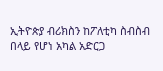ኢትዮጵያ ብሪክስን ከፖለቲካ ስብስብ በላይ የሆነ አካል አድርጋ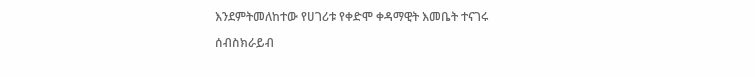እንደምትመለከተው የሀገሪቱ የቀድሞ ቀዳማዊት እመቤት ተናገሩ

ሰብስክራይብ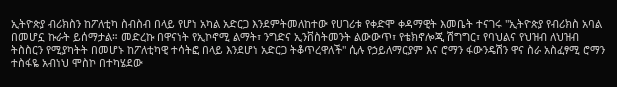ኢትዮጵያ ብሪክስን ከፖለቲካ ስብስብ በላይ የሆነ አካል አድርጋ እንደምትመለከተው የሀገሪቱ የቀድሞ ቀዳማዊት እመቤት ተናገሩ "ኢትዮጵያ የብሪክስ አባል በመሆኗ ኩራት ይሰማታል። መድረኩ በዋናነት የኢኮኖሚ ልማት፣ ንግድና ኢንቨስትመንት ልውውጥ፣ የቴክኖሎጂ ሽግግር፣ የባህልና የህዝብ ለህዝብ ትስስርን የሚያካትት በመሆኑ ከፖለቲካዊ ተሳትፎ በላይ እንደሆነ አድርጋ ትቆጥረዋለች" ሲሉ የኃይለማርያም እና ሮማን ፋውንዴሽን ዋና ስራ አስፈፃሚ ሮማን ተስፋዬ አብነህ ሞስኮ በተካሄደው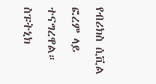የብሪክስ ሲቪል ፎረም ላይ ተናግረዋል። ስፑትኒክ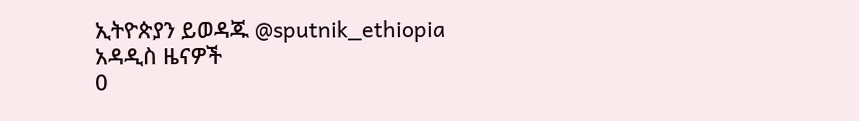ኢትዮጵያን ይወዳጁ @sputnik_ethiopia
አዳዲስ ዜናዎች
0